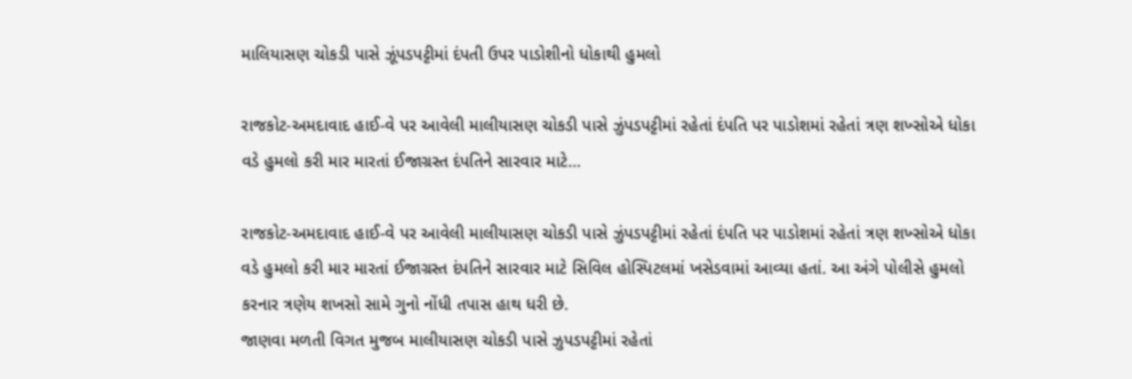માલિયાસણ ચોકડી પાસે ઝૂંપડપટ્ટીમાં દંપતી ઉપર પાડોશીનો ધોકાથી હુમલો

રાજકોટ-અમદાવાદ હાઈ-વે પર આવેલી માલીયાસણ ચોકડી પાસે ઝુંપડપટ્ટીમાં રહેતાં દંપતિ પર પાડોશમાં રહેતાં ત્રણ શખ્સોએ ધોકા વડે હુમલો કરી માર મારતાં ઈજાગ્રસ્ત દંપતિને સારવાર માટે…

રાજકોટ-અમદાવાદ હાઈ-વે પર આવેલી માલીયાસણ ચોકડી પાસે ઝુંપડપટ્ટીમાં રહેતાં દંપતિ પર પાડોશમાં રહેતાં ત્રણ શખ્સોએ ધોકા વડે હુમલો કરી માર મારતાં ઈજાગ્રસ્ત દંપતિને સારવાર માટે સિવિલ હોસ્પિટલમાં ખસેડવામાં આવ્યા હતાં. આ અંગે પોલીસે હુમલો કરનાર ત્રણેય શખસો સામે ગુનો નોંધી તપાસ હાથ ધરી છે.
જાણવા મળતી વિગત મુજબ માલીયાસણ ચોકડી પાસે ઝુપડપટ્ટીમાં રહેતાં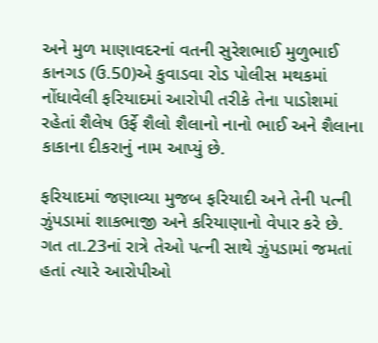અને મુળ માણાવદરનાં વતની સુરેશભાઈ મુળુભાઈ કાનગડ (ઉ.50)એ કુવાડવા રોડ પોલીસ મથકમાં નોંધાવેલી ફરિયાદમાં આરોપી તરીકે તેના પાડોશમાં રહેતાં શૈલેષ ઉર્ફે શૈલો શૈલાનો નાનો ભાઈ અને શૈલાના કાકાના દીકરાનું નામ આપ્યું છે.

ફરિયાદમાં જણાવ્યા મુજબ ફરિયાદી અને તેની પત્ની ઝુંપડામાં શાકભાજી અને કરિયાણાનો વેપાર કરે છે. ગત તા.23નાં રાત્રે તેઓ પત્ની સાથે ઝુંપડામાં જમતાં હતાં ત્યારે આરોપીઓ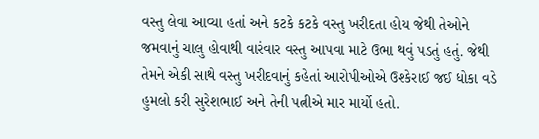વસ્તુ લેવા આવ્યા હતાં અને કટકે કટકે વસ્તુ ખરીદતા હોય જેથી તેઓને જમવાનું ચાલુ હોવાથી વારંવાર વસ્તુ આપવા માટે ઉભા થવું પડતું હતું. જેથી તેમને એકી સાથે વસ્તુ ખરીદવાનું કહેતાં આરોપીઓએ ઉશ્કેરાઈ જઈ ધોકા વડે હુમલો કરી સુરેશભાઈ અને તેની પત્નીએ માર માર્યો હતો.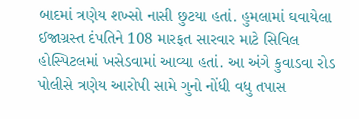બાદમાં ત્રણેય શખ્સો નાસી છુટયા હતાં. હુમલામાં ઘવાયેલા ઈજાગ્રસ્ત દંપતિને 108 મારફત સારવાર માટે સિવિલ હોસ્પિટલમાં ખસેડવામાં આવ્યા હતાં. આ અંગે કુવાડવા રોડ પોલીસે ત્રણેય આરોપી સામે ગુનો નોંધી વધુ તપાસ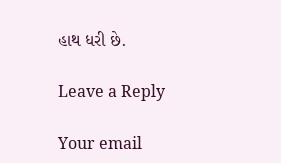હાથ ધરી છે.

Leave a Reply

Your email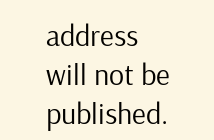address will not be published.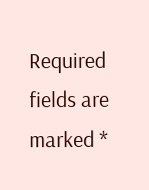Required fields are marked *